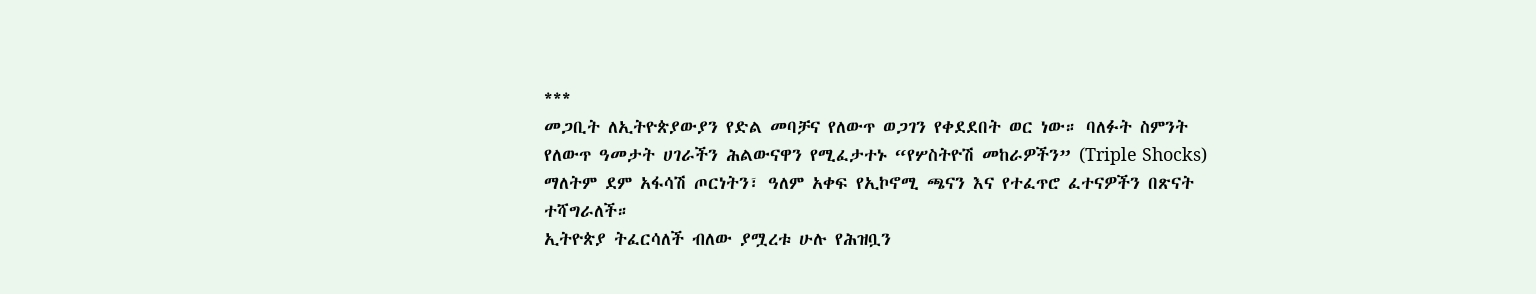***
መጋቢት ለኢትዮጵያውያን የድል መባቻና የለውጥ ወጋገን የቀደደበት ወር ነው። ባለፉት ስምንት የለውጥ ዓመታት ሀገራችን ሕልውናዋን የሚፈታተኑ “የሦስትዮሽ መከራዎችን” (Triple Shocks) ማለትም ደም አፋሳሽ ጦርነትን፣ ዓለም አቀፍ የኢኮኖሚ ጫናን እና የተፈጥሮ ፈተናዎችን በጽናት ተሻግራለች።
ኢትዮጵያ ትፈርሳለች ብለው ያሟረቱ ሁሉ የሕዝቧን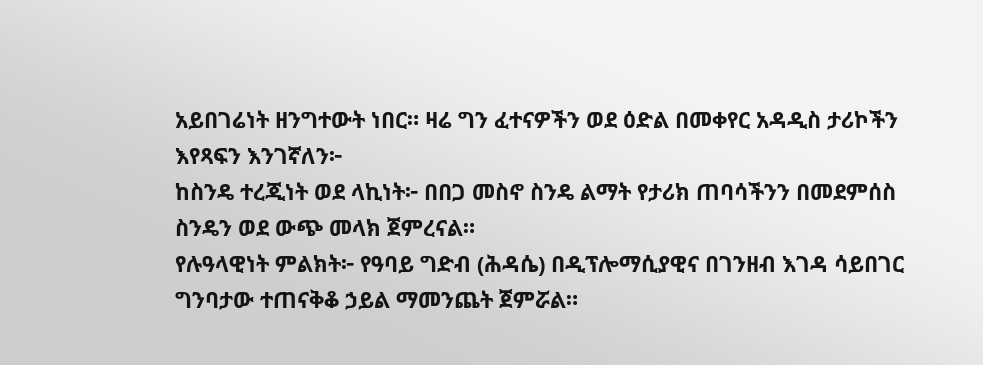አይበገሬነት ዘንግተውት ነበር። ዛሬ ግን ፈተናዎችን ወደ ዕድል በመቀየር አዳዲስ ታሪኮችን እየጻፍን እንገኛለን፦
ከስንዴ ተረጂነት ወደ ላኪነት፦ በበጋ መስኖ ስንዴ ልማት የታሪክ ጠባሳችንን በመደምሰስ ስንዴን ወደ ውጭ መላክ ጀምረናል።
የሉዓላዊነት ምልክት፦ የዓባይ ግድብ (ሕዳሴ) በዲፕሎማሲያዊና በገንዘብ እገዳ ሳይበገር ግንባታው ተጠናቅቆ ኃይል ማመንጨት ጀምሯል።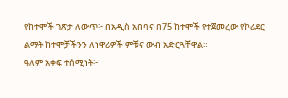የከተሞች ገጽታ ለውጥ፦ በአዲስ አበባና በ75 ከተሞች የተጀመረው የኮሪደር ልማት ከተሞቻችንን ለነዋሪዎች ምቹና ውብ አድርጓቸዋል።
ዓለም አቀፍ ተሰሚነት፦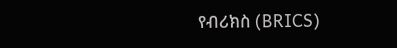የብሪክስ (BRICS)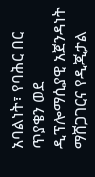አባልነት፣ የባሕር በር ጥያቄን ወደ ዲፕሎማሲያዊ አጀንዳነት ማሸጋገርና የዲጂታል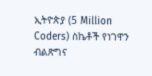ኢትዮጵያ (5 Million Coders) ስኬቶች የነገዋን ብልጽግና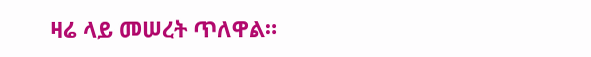ዛሬ ላይ መሠረት ጥለዋል።